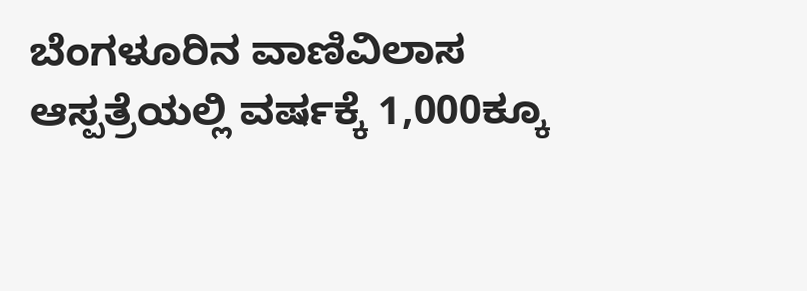ಬೆಂಗಳೂರಿನ ವಾಣಿವಿಲಾಸ ಆಸ್ಪತ್ರೆಯಲ್ಲಿ ವರ್ಷಕ್ಕೆ 1,000ಕ್ಕೂ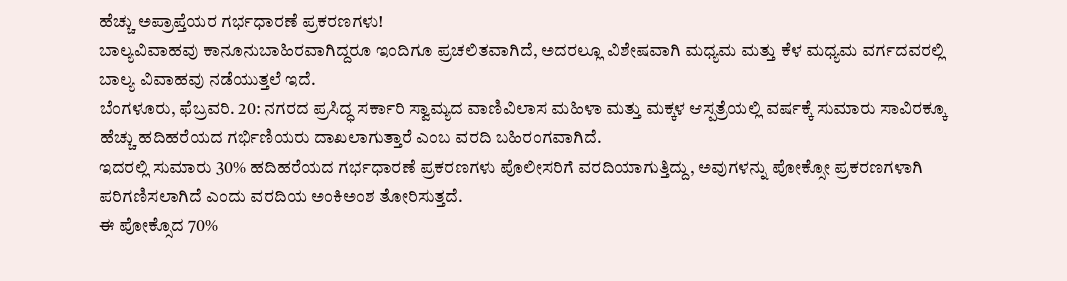ಹೆಚ್ಚು ಅಪ್ರಾಪ್ತೆಯರ ಗರ್ಭಧಾರಣೆ ಪ್ರಕರಣಗಳು!
ಬಾಲ್ಯವಿವಾಹವು ಕಾನೂನುಬಾಹಿರವಾಗಿದ್ದರೂ ಇಂದಿಗೂ ಪ್ರಚಲಿತವಾಗಿದೆ, ಅದರಲ್ಲೂ ವಿಶೇಷವಾಗಿ ಮಧ್ಯಮ ಮತ್ತು ಕೆಳ ಮಧ್ಯಮ ವರ್ಗದವರಲ್ಲಿ ಬಾಲ್ಯ ವಿವಾಹವು ನಡೆಯುತ್ತಲೆ ಇದೆ.
ಬೆಂಗಳೂರು, ಫೆಬ್ರವರಿ. 20: ನಗರದ ಪ್ರಸಿದ್ಧ ಸರ್ಕಾರಿ ಸ್ವಾಮ್ಯದ ವಾಣಿವಿಲಾಸ ಮಹಿಳಾ ಮತ್ತು ಮಕ್ಕಳ ಆಸ್ಪತ್ರೆಯಲ್ಲಿ ವರ್ಷಕ್ಕೆ ಸುಮಾರು ಸಾವಿರಕ್ಕೂ ಹೆಚ್ಚು ಹದಿಹರೆಯದ ಗರ್ಭಿಣಿಯರು ದಾಖಲಾಗುತ್ತಾರೆ ಎಂಬ ವರದಿ ಬಹಿರಂಗವಾಗಿದೆ.
ಇದರಲ್ಲಿ ಸುಮಾರು 30% ಹದಿಹರೆಯದ ಗರ್ಭಧಾರಣೆ ಪ್ರಕರಣಗಳು ಪೊಲೀಸರಿಗೆ ವರದಿಯಾಗುತ್ತಿದ್ದು, ಅವುಗಳನ್ನು ಪೋಕ್ಸೋ ಪ್ರಕರಣಗಳಾಗಿ ಪರಿಗಣಿಸಲಾಗಿದೆ ಎಂದು ವರದಿಯ ಅಂಕಿಅಂಶ ತೋರಿಸುತ್ತದೆ.
ಈ ಪೋಕ್ಸೊದ 70%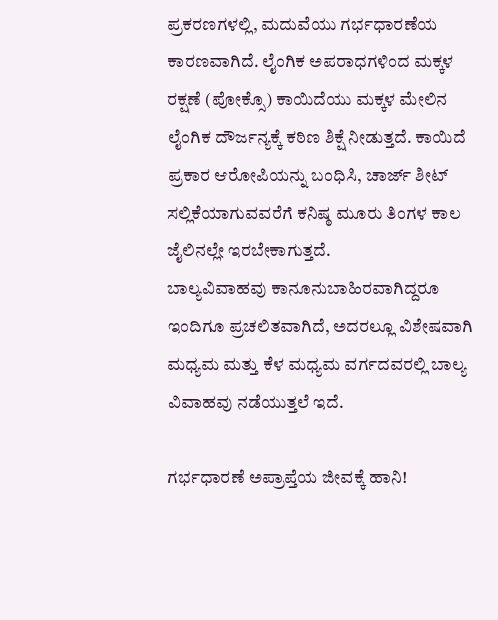ಪ್ರಕರಣಗಳಲ್ಲಿ, ಮದುವೆಯು ಗರ್ಭಧಾರಣೆಯ ಕಾರಣವಾಗಿದೆ. ಲೈಂಗಿಕ ಅಪರಾಧಗಳಿಂದ ಮಕ್ಕಳ ರಕ್ಷಣೆ (ಪೋಕ್ಸೊ) ಕಾಯಿದೆಯು ಮಕ್ಕಳ ಮೇಲಿನ ಲೈಂಗಿಕ ದೌರ್ಜನ್ಯಕ್ಕೆ ಕಠಿಣ ಶಿಕ್ಷೆ ನೀಡುತ್ತದೆ. ಕಾಯಿದೆ ಪ್ರಕಾರ ಆರೋಪಿಯನ್ನು ಬಂಧಿಸಿ, ಚಾರ್ಜ್ ಶೀಟ್ ಸಲ್ಲಿಕೆಯಾಗುವವರೆಗೆ ಕನಿಷ್ಠ ಮೂರು ತಿಂಗಳ ಕಾಲ ಜೈಲಿನಲ್ಲೇ ಇರಬೇಕಾಗುತ್ತದೆ.
ಬಾಲ್ಯವಿವಾಹವು ಕಾನೂನುಬಾಹಿರವಾಗಿದ್ದರೂ ಇಂದಿಗೂ ಪ್ರಚಲಿತವಾಗಿದೆ, ಅದರಲ್ಲೂ ವಿಶೇಷವಾಗಿ ಮಧ್ಯಮ ಮತ್ತು ಕೆಳ ಮಧ್ಯಮ ವರ್ಗದವರಲ್ಲಿ ಬಾಲ್ಯ ವಿವಾಹವು ನಡೆಯುತ್ತಲೆ ಇದೆ.

ಗರ್ಭಧಾರಣೆ ಅಪ್ರಾಪ್ತೆಯ ಜೀವಕ್ಕೆ ಹಾನಿ!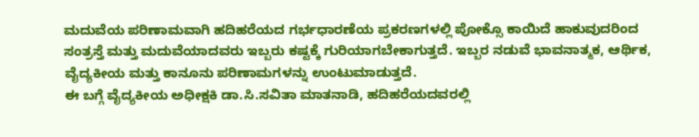ಮದುವೆಯ ಪರಿಣಾಮವಾಗಿ ಹದಿಹರೆಯದ ಗರ್ಭಧಾರಣೆಯ ಪ್ರಕರಣಗಳಲ್ಲಿ ಪೋಕ್ಸೊ ಕಾಯಿದೆ ಹಾಕುವುದರಿಂದ ಸಂತ್ರಸ್ತೆ ಮತ್ತು ಮದುವೆಯಾದವರು ಇಬ್ಬರು ಕಷ್ಟಕ್ಕೆ ಗುರಿಯಾಗಬೇಕಾಗುತ್ತದೆ. ಇಬ್ಬರ ನಡುವೆ ಭಾವನಾತ್ಮಕ, ಆರ್ಥಿಕ, ವೈದ್ಯಕೀಯ ಮತ್ತು ಕಾನೂನು ಪರಿಣಾಮಗಳನ್ನು ಉಂಟುಮಾಡುತ್ತದೆ.
ಈ ಬಗ್ಗೆ ವೈದ್ಯಕೀಯ ಅಧೀಕ್ಷಕಿ ಡಾ.ಸಿ.ಸವಿತಾ ಮಾತನಾಡಿ, ಹದಿಹರೆಯದವರಲ್ಲಿ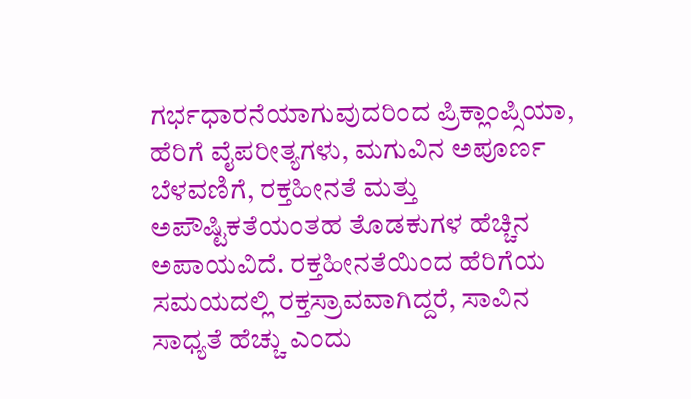ಗರ್ಭಧಾರನೆಯಾಗುವುದರಿಂದ ಪ್ರಿಕ್ಲಾಂಪ್ಸಿಯಾ, ಹೆರಿಗೆ ವೈಪರೀತ್ಯಗಳು, ಮಗುವಿನ ಅಪೂರ್ಣ ಬೆಳವಣಿಗೆ, ರಕ್ತಹೀನತೆ ಮತ್ತು ಅಪೌಷ್ಟಿಕತೆಯಂತಹ ತೊಡಕುಗಳ ಹೆಚ್ಚಿನ ಅಪಾಯವಿದೆ. ರಕ್ತಹೀನತೆಯಿಂದ ಹೆರಿಗೆಯ ಸಮಯದಲ್ಲಿ ರಕ್ತಸ್ರಾವವಾಗಿದ್ದರೆ, ಸಾವಿನ ಸಾಧ್ಯತೆ ಹೆಚ್ಚು ಎಂದು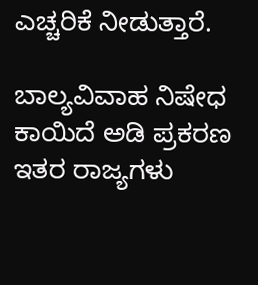ಎಚ್ಚರಿಕೆ ನೀಡುತ್ತಾರೆ.

ಬಾಲ್ಯವಿವಾಹ ನಿಷೇಧ ಕಾಯಿದೆ ಅಡಿ ಪ್ರಕರಣ
ಇತರ ರಾಜ್ಯಗಳು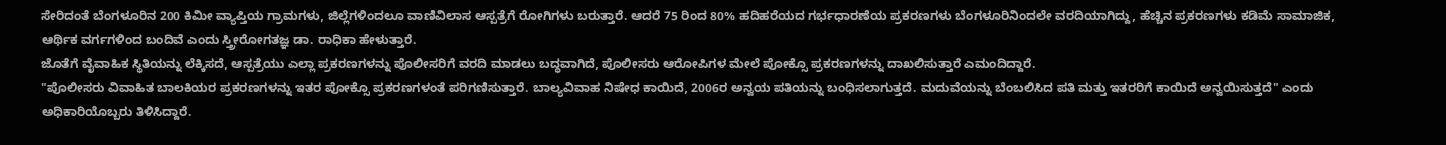ಸೇರಿದಂತೆ ಬೆಂಗಳೂರಿನ 200 ಕಿಮೀ ವ್ಯಾಪ್ತಿಯ ಗ್ರಾಮಗಳು, ಜಿಲ್ಲೆಗಳಿಂದಲೂ ವಾಣಿವಿಲಾಸ ಆಸ್ಪತ್ರೆಗೆ ರೋಗಿಗಳು ಬರುತ್ತಾರೆ. ಆದರೆ 75 ರಿಂದ 80% ಹದಿಹರೆಯದ ಗರ್ಭಧಾರಣೆಯ ಪ್ರಕರಣಗಳು ಬೆಂಗಳೂರಿನಿಂದಲೇ ವರದಿಯಾಗಿದ್ದು, ಹೆಚ್ಚಿನ ಪ್ರಕರಣಗಳು ಕಡಿಮೆ ಸಾಮಾಜಿಕ, ಆರ್ಥಿಕ ವರ್ಗಗಳಿಂದ ಬಂದಿವೆ ಎಂದು ಸ್ತ್ರೀರೋಗತಜ್ಞ ಡಾ. ರಾಧಿಕಾ ಹೇಳುತ್ತಾರೆ.
ಜೊತೆಗೆ ವೈವಾಹಿಕ ಸ್ಥಿತಿಯನ್ನು ಲೆಕ್ಕಿಸದೆ, ಆಸ್ಪತ್ರೆಯು ಎಲ್ಲಾ ಪ್ರಕರಣಗಳನ್ನು ಪೊಲೀಸರಿಗೆ ವರದಿ ಮಾಡಲು ಬದ್ಧವಾಗಿದೆ, ಪೊಲೀಸರು ಆರೋಪಿಗಳ ಮೇಲೆ ಪೋಕ್ಸೊ ಪ್ರಕರಣಗಳನ್ನು ದಾಖಲಿಸುತ್ತಾರೆ ಎಮಂದಿದ್ದಾರೆ.
"ಪೊಲೀಸರು ವಿವಾಹಿತ ಬಾಲಕಿಯರ ಪ್ರಕರಣಗಳನ್ನು ಇತರ ಪೋಕ್ಸೊ ಪ್ರಕರಣಗಳಂತೆ ಪರಿಗಣಿಸುತ್ತಾರೆ. ಬಾಲ್ಯವಿವಾಹ ನಿಷೇಧ ಕಾಯಿದೆ, 2006ರ ಅನ್ವಯ ಪತಿಯನ್ನು ಬಂಧಿಸಲಾಗುತ್ತದೆ. ಮದುವೆಯನ್ನು ಬೆಂಬಲಿಸಿದ ಪತಿ ಮತ್ತು ಇತರರಿಗೆ ಕಾಯಿದೆ ಅನ್ವಯಿಸುತ್ತದೆ" ಎಂದು ಅಧಿಕಾರಿಯೊಬ್ಬರು ತಿಳಿಸಿದ್ದಾರೆ.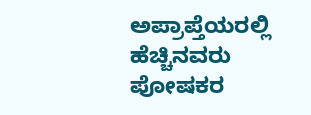ಅಪ್ರಾಪ್ತೆಯರಲ್ಲಿ ಹೆಚ್ಚಿನವರು ಪೋಷಕರ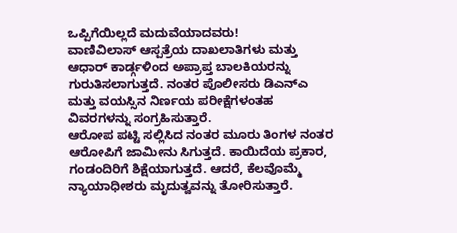ಒಪ್ಪಿಗೆಯಿಲ್ಲದೆ ಮದುವೆಯಾದವರು!
ವಾಣಿವಿಲಾಸ್ ಆಸ್ಪತ್ರೆಯ ದಾಖಲಾತಿಗಳು ಮತ್ತು ಆಧಾರ್ ಕಾರ್ಡ್ಗಳಿಂದ ಅಪ್ರಾಪ್ತ ಬಾಲಕಿಯರನ್ನು ಗುರುತಿಸಲಾಗುತ್ತದೆ. ನಂತರ ಪೊಲೀಸರು ಡಿಎನ್ಎ ಮತ್ತು ವಯಸ್ಸಿನ ನಿರ್ಣಯ ಪರೀಕ್ಷೆಗಳಂತಹ ವಿವರಗಳನ್ನು ಸಂಗ್ರಹಿಸುತ್ತಾರೆ.
ಆರೋಪ ಪಟ್ಟಿ ಸಲ್ಲಿಸಿದ ನಂತರ ಮೂರು ತಿಂಗಳ ನಂತರ ಆರೋಪಿಗೆ ಜಾಮೀನು ಸಿಗುತ್ತದೆ. ಕಾಯಿದೆಯ ಪ್ರಕಾರ, ಗಂಡಂದಿರಿಗೆ ಶಿಕ್ಷೆಯಾಗುತ್ತದೆ. ಆದರೆ, ಕೆಲವೊಮ್ಮೆ ನ್ಯಾಯಾಧೀಶರು ಮೃದುತ್ವವನ್ನು ತೋರಿಸುತ್ತಾರೆ.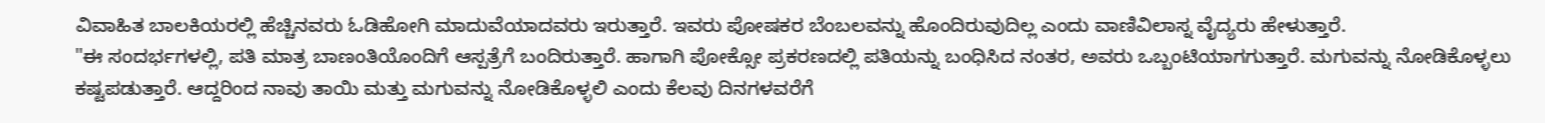ವಿವಾಹಿತ ಬಾಲಕಿಯರಲ್ಲಿ ಹೆಚ್ಚಿನವರು ಓಡಿಹೋಗಿ ಮಾದುವೆಯಾದವರು ಇರುತ್ತಾರೆ. ಇವರು ಪೋಷಕರ ಬೆಂಬಲವನ್ನು ಹೊಂದಿರುವುದಿಲ್ಲ ಎಂದು ವಾಣಿವಿಲಾಸ್ನ ವೈದ್ಯರು ಹೇಳುತ್ತಾರೆ.
"ಈ ಸಂದರ್ಭಗಳಲ್ಲಿ, ಪತಿ ಮಾತ್ರ ಬಾಣಂತಿಯೊಂದಿಗೆ ಆಸ್ಪತ್ರೆಗೆ ಬಂದಿರುತ್ತಾರೆ. ಹಾಗಾಗಿ ಪೋಕ್ಸೋ ಪ್ರಕರಣದಲ್ಲಿ ಪತಿಯನ್ನು ಬಂಧಿಸಿದ ನಂತರ, ಅವರು ಒಬ್ಬಂಟಿಯಾಗಗುತ್ತಾರೆ. ಮಗುವನ್ನು ನೋಡಿಕೊಳ್ಳಲು ಕಷ್ಟಪಡುತ್ತಾರೆ. ಆದ್ದರಿಂದ ನಾವು ತಾಯಿ ಮತ್ತು ಮಗುವನ್ನು ನೋಡಿಕೊಳ್ಳಲಿ ಎಂದು ಕೆಲವು ದಿನಗಳವರೆಗೆ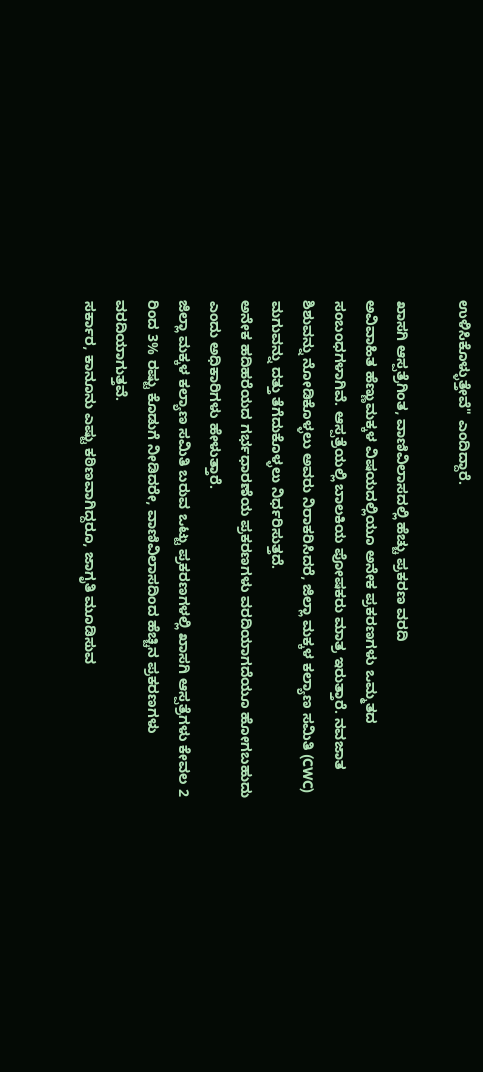ಉಳಿಸಿಕೊಳ್ಳುತ್ತೇವೆ" ಎಂದಿದ್ದಾರೆ.

ಖಾಸಗಿ ಆಸ್ಪತ್ರೆಗಿಂತ, ವಾಣಿವಿಲಾಸದಲ್ಲಿ ಹೆಚ್ಚು ಪ್ರಕರಣ ವರದಿ
ಅವಿವಾಹಿತ ಹೆಣ್ಣುಮಕ್ಕಳ ವಿಷಯದಲ್ಲಿಯೂ ಅನೇಕ ಪ್ರಕರಣಗಳು ಒಮ್ಮತದ ಸಂಬಂಧಗಳಾಗಿವೆ. ಆಸ್ಪತ್ರೆಯಲ್ಲಿ ಬಾಲಕಿಯ ಪೋಷಕರು ಮಾತ್ರ ಇರುತ್ತಾರೆ. ನವಜಾತ ಶಿಶುವನ್ನು ನೋಡಿಕೊಳ್ಳಲು ಅವರು ನಿರಾಕರಿಸಿದರೆ, ಜಿಲ್ಲಾ ಮಕ್ಕಳ ಕಲ್ಯಾಣ ಸಮಿತಿ (CWC) ಮಗುವನ್ನು ದತ್ತು ತೆಗೆದುಕೊಳ್ಳಲು ನಿರ್ಧರಿಸುತ್ತದೆ.
ಅನೇಕ ಹದಿಹರೆಯದ ಗರ್ಭಧಾರಣೆಯ ಪ್ರಕರಣಗಳು ವರದಿಯಾಗದೆಯೂ ಹೋಗಬಹುದು ಎಂದು ಅಧಿಕಾರಿಗಳು ಹೇಳುತ್ತಾರೆ.
ಜಿಲ್ಲಾ ಮಕ್ಕಳ ಕಲ್ಯಾಣ ಸಮಿತಿ ಬರುವ ಒಟ್ಟು ಪ್ರಕರಣಗಳಲ್ಲಿ ಖಾಸಗಿ ಆಸ್ಪತ್ರೆಗಳು ಕೇವಲ 2 ರಿಂದ 3% ರಷ್ಟು ಕೊಡುಗೆ ನೀಡಿದರೇ, ವಾಣಿವಿಲಾಸದಿಂದ ಹೆಚ್ಚಿನ ಪ್ರಕರಣಗಳು ವರದಿಯಾಗುತ್ತವೆ.
ಸರ್ಕಾರ, ಕಾನೂನು ಎಷ್ಟು ಕಠಿಣವಾಗಿದ್ದರೂ, ಜಾಗೃತಿ ಮೂಡಿಸುವ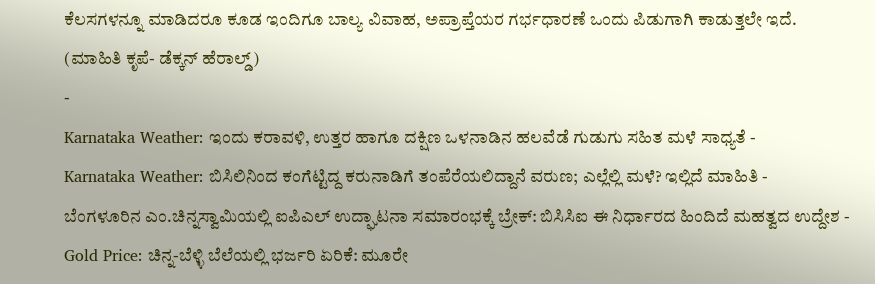ಕೆಲಸಗಳನ್ನೂ ಮಾಡಿದರೂ ಕೂಡ ಇಂದಿಗೂ ಬಾಲ್ಯ ವಿವಾಹ, ಅಪ್ರಾಪ್ತೆಯರ ಗರ್ಭಧಾರಣೆ ಒಂದು ಪಿಡುಗಾಗಿ ಕಾಡುತ್ತಲೇ ಇದೆ.
(ಮಾಹಿತಿ ಕೃಪೆ- ಡೆಕ್ಕನ್ ಹೆರಾಲ್ಡ್)
-
Karnataka Weather: ಇಂದು ಕರಾವಳಿ, ಉತ್ತರ ಹಾಗೂ ದಕ್ಷಿಣ ಒಳನಾಡಿನ ಹಲವೆಡೆ ಗುಡುಗು ಸಹಿತ ಮಳೆ ಸಾಧ್ಯತೆ -
Karnataka Weather: ಬಿಸಿಲಿನಿಂದ ಕಂಗೆಟ್ಟಿದ್ದ ಕರುನಾಡಿಗೆ ತಂಪೆರೆಯಲಿದ್ದಾನೆ ವರುಣ; ಎಲ್ಲೆಲ್ಲಿ ಮಳೆ? ಇಲ್ಲಿದೆ ಮಾಹಿತಿ -
ಬೆಂಗಳೂರಿನ ಎಂ.ಚಿನ್ನಸ್ವಾಮಿಯಲ್ಲಿ ಐಪಿಎಲ್ ಉದ್ಘಾಟನಾ ಸಮಾರಂಭಕ್ಕೆ ಬ್ರೇಕ್: ಬಿಸಿಸಿಐ ಈ ನಿರ್ಧಾರದ ಹಿಂದಿದೆ ಮಹತ್ವದ ಉದ್ದೇಶ -
Gold Price: ಚಿನ್ನ-ಬೆಳ್ಳಿ ಬೆಲೆಯಲ್ಲಿ ಭರ್ಜರಿ ಏರಿಕೆ: ಮೂರೇ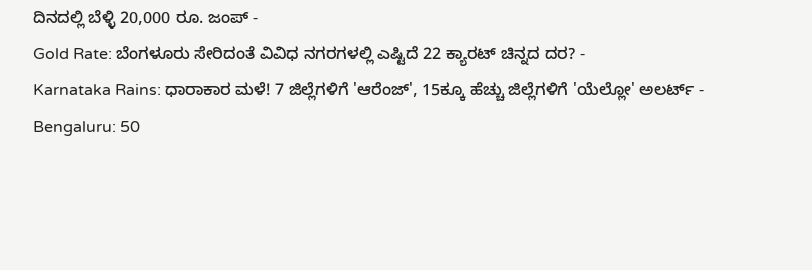ದಿನದಲ್ಲಿ ಬೆಳ್ಳಿ 20,000 ರೂ. ಜಂಪ್ -
Gold Rate: ಬೆಂಗಳೂರು ಸೇರಿದಂತೆ ವಿವಿಧ ನಗರಗಳಲ್ಲಿ ಎಷ್ಟಿದೆ 22 ಕ್ಯಾರಟ್ ಚಿನ್ನದ ದರ? -
Karnataka Rains: ಧಾರಾಕಾರ ಮಳೆ! 7 ಜಿಲ್ಲೆಗಳಿಗೆ 'ಆರೆಂಜ್', 15ಕ್ಕೂ ಹೆಚ್ಚು ಜಿಲ್ಲೆಗಳಿಗೆ 'ಯೆಲ್ಲೋ' ಅಲರ್ಟ್ -
Bengaluru: 50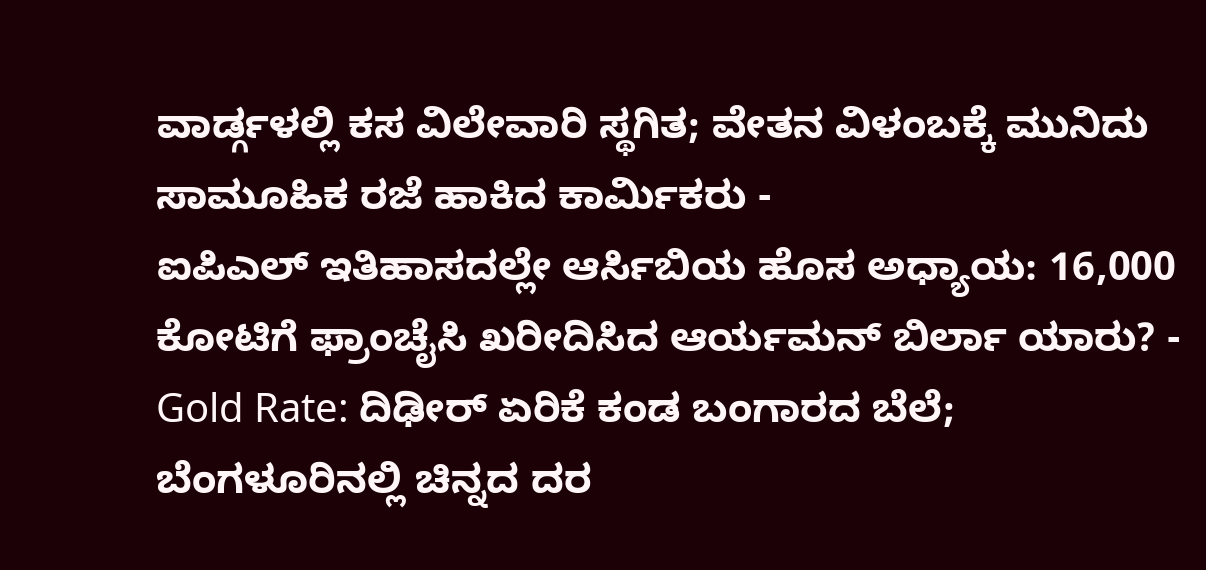ವಾರ್ಡ್ಗಳಲ್ಲಿ ಕಸ ವಿಲೇವಾರಿ ಸ್ಥಗಿತ; ವೇತನ ವಿಳಂಬಕ್ಕೆ ಮುನಿದು ಸಾಮೂಹಿಕ ರಜೆ ಹಾಕಿದ ಕಾರ್ಮಿಕರು -
ಐಪಿಎಲ್ ಇತಿಹಾಸದಲ್ಲೇ ಆರ್ಸಿಬಿಯ ಹೊಸ ಅಧ್ಯಾಯ: 16,000 ಕೋಟಿಗೆ ಫ್ರಾಂಚೈಸಿ ಖರೀದಿಸಿದ ಆರ್ಯಮನ್ ಬಿರ್ಲಾ ಯಾರು? -
Gold Rate: ದಿಢೀರ್ ಏರಿಕೆ ಕಂಡ ಬಂಗಾರದ ಬೆಲೆ; ಬೆಂಗಳೂರಿನಲ್ಲಿ ಚಿನ್ನದ ದರ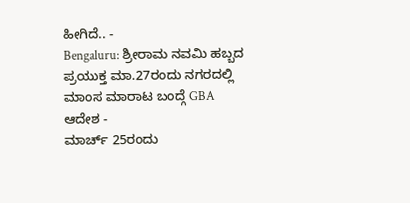ಹೀಗಿದೆ.. -
Bengaluru: ಶ್ರೀರಾಮ ನವಮಿ ಹಬ್ಬದ ಪ್ರಯುಕ್ತ ಮಾ.27ರಂದು ನಗರದಲ್ಲಿ ಮಾಂಸ ಮಾರಾಟ ಬಂದ್ಗೆ GBA ಆದೇಶ -
ಮಾರ್ಚ್ 25ರಂದು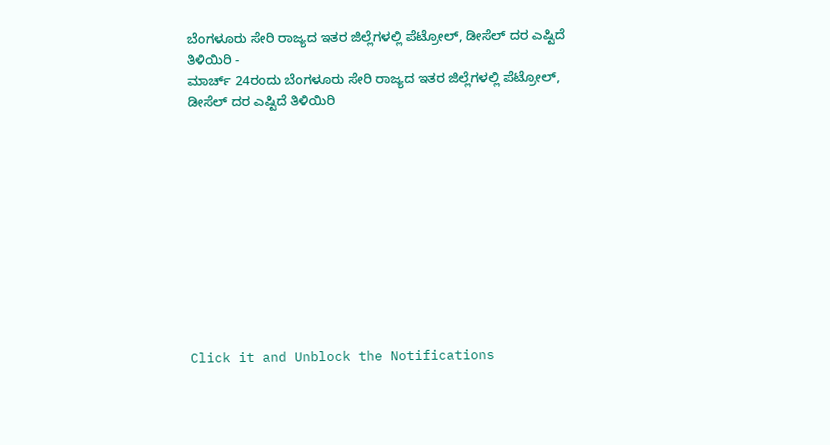ಬೆಂಗಳೂರು ಸೇರಿ ರಾಜ್ಯದ ಇತರ ಜಿಲ್ಲೆಗಳಲ್ಲಿ ಪೆಟ್ರೋಲ್, ಡೀಸೆಲ್ ದರ ಎಷ್ಟಿದೆ ತಿಳಿಯಿರಿ -
ಮಾರ್ಚ್ 24ರಂದು ಬೆಂಗಳೂರು ಸೇರಿ ರಾಜ್ಯದ ಇತರ ಜಿಲ್ಲೆಗಳಲ್ಲಿ ಪೆಟ್ರೋಲ್, ಡೀಸೆಲ್ ದರ ಎಷ್ಟಿದೆ ತಿಳಿಯಿರಿ











Click it and Unblock the Notifications